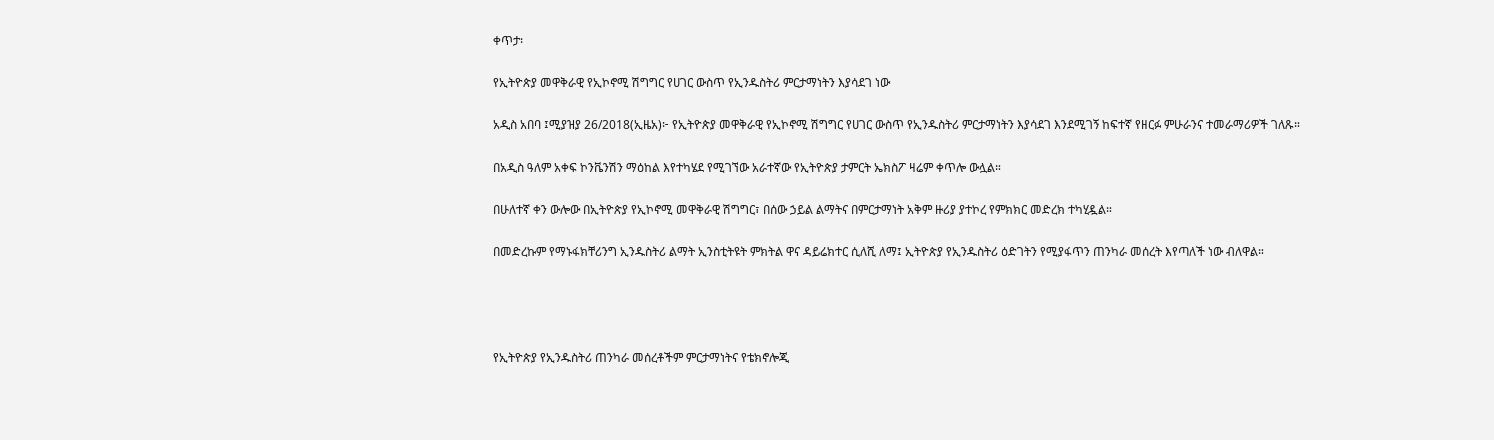ቀጥታ፡

የኢትዮጵያ መዋቅራዊ የኢኮኖሚ ሽግግር የሀገር ውስጥ የኢንዱስትሪ ምርታማነትን እያሳደገ ነው

አዲስ አበባ ፤ሚያዝያ 26/2018(ኢዜአ)፦ የኢትዮጵያ መዋቅራዊ የኢኮኖሚ ሽግግር የሀገር ውስጥ የኢንዱስትሪ ምርታማነትን እያሳደገ እንደሚገኝ ከፍተኛ የዘርፉ ምሁራንና ተመራማሪዎች ገለጹ።

በአዲስ ዓለም አቀፍ ኮንቬንሽን ማዕከል እየተካሄደ የሚገኘው አራተኛው የኢትዮጵያ ታምርት ኤክስፖ ዛሬም ቀጥሎ ውሏል።

በሁለተኛ ቀን ውሎው በኢትዮጵያ የኢኮኖሚ መዋቅራዊ ሽግግር፣ በሰው ኃይል ልማትና በምርታማነት አቅም ዙሪያ ያተኮረ የምክክር መድረክ ተካሂዷል።

በመድረኩም የማኑፋክቸሪንግ ኢንዱስትሪ ልማት ኢንስቲትዩት ምክትል ዋና ዳይሬክተር ሲለሺ ለማ፤ ኢትዮጵያ የኢንዱስትሪ ዕድገትን የሚያፋጥን ጠንካራ መሰረት እየጣለች ነው ብለዋል።




የኢትዮጵያ የኢንዱስትሪ ጠንካራ መሰረቶችም ምርታማነትና የቴክኖሎጂ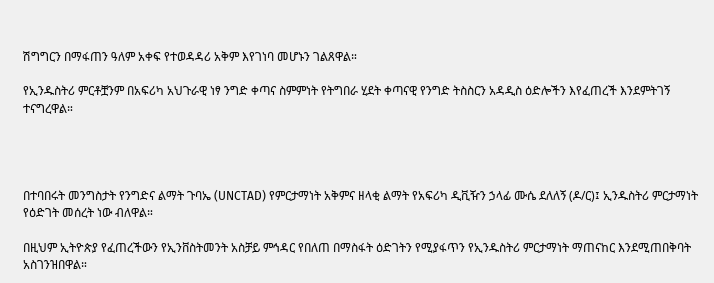ሽግግርን በማፋጠን ዓለም አቀፍ የተወዳዳሪ አቅም እየገነባ መሆኑን ገልጸዋል።

የኢንዱስትሪ ምርቶቿንም በአፍሪካ አህጉራዊ ነፃ ንግድ ቀጣና ስምምነት የትግበራ ሂደት ቀጣናዊ የንግድ ትስስርን አዳዲስ ዕድሎችን እየፈጠረች እንደምትገኝ ተናግረዋል።




በተባበሩት መንግስታት የንግድና ልማት ጉባኤ (UNCTAD) የምርታማነት አቅምና ዘላቂ ልማት የአፍሪካ ዲቪዥን ኃላፊ ሙሴ ደለለኝ (ዶ/ር)፤ ኢንዱስትሪ ምርታማነት የዕድገት መሰረት ነው ብለዋል።

በዚህም ኢትዮጵያ የፈጠረችውን የኢንቨስትመንት አስቻይ ምኅዳር የበለጠ በማስፋት ዕድገትን የሚያፋጥን የኢንዱስትሪ ምርታማነት ማጠናከር እንደሚጠበቅባት አስገንዝበዋል።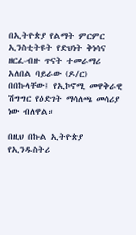በኢትዮጵያ የልማት ምርምር ኢንስቲትዩት የድህነት ቅነሳና ዘርፈ-ብዙ ጥናት ተመራማሪ አለበል ባይራው (ዶ/ር) በበኩላቸው፤ የኢኮኖሚ መዋቅራዊ ሽግግር የዕድገት ማሳለጫ መሳሪያ ነው ብለዋል።

በዚህ በኩል ኢትዮጵያ የኢንዱስትሪ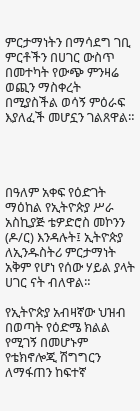ምርታማነትን በማሳደግ ገቢ ምርቶችን በሀገር ውስጥ በመተካት የውጭ ምንዛሬ ወጪን ማስቀረት በሚያስችል ወሳኝ ምዕራፍ እያለፈች መሆኗን ገልጸዋል።




በዓለም አቀፍ የዕድገት ማዕከል የኢትዮጵያ ሥራ አስኪያጅ ቴዎድሮስ መኮንን (ዶ/ር) እንዳሉት፤ ኢትዮጵያ ለኢንዱስትሪ ምርታማነት አቅም የሆነ የሰው ሃይል ያላት ሀገር ናት ብለዋል።

የኢትዮጵያ አብዛኛው ህዝብ በወጣት የዕድሜ ክልል የሚገኝ በመሆኑም የቴክኖሎጂ ሽግግርን ለማፋጠን ከፍተኛ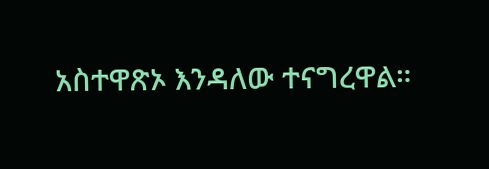አስተዋጽኦ እንዳለው ተናግረዋል።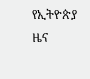የኢትዮጵያ ዜና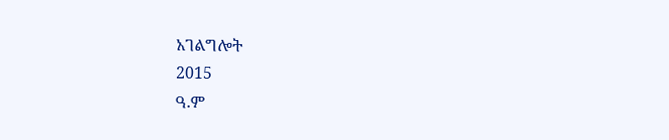አገልግሎት
2015
ዓ.ም